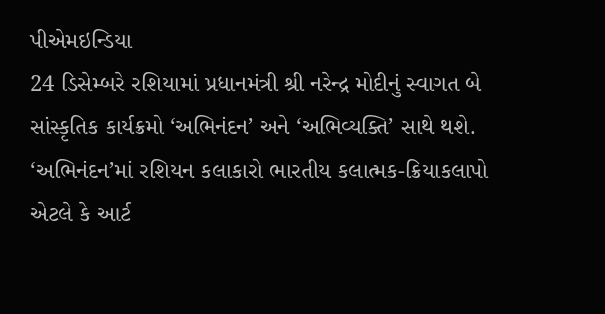પીએમઇન્ડિયા
24 ડિસેમ્બરે રશિયામાં પ્રધાનમંત્રી શ્રી નરેન્દ્ર મોદીનું સ્વાગત બે સાંસ્કૃતિક કાર્યક્રમો ‘અભિનંદન’ અને ‘અભિવ્યક્તિ’ સાથે થશે. ‘અભિનંદન’માં રશિયન કલાકારો ભારતીય કલાત્મક-ક્રિયાકલાપો એટલે કે આર્ટ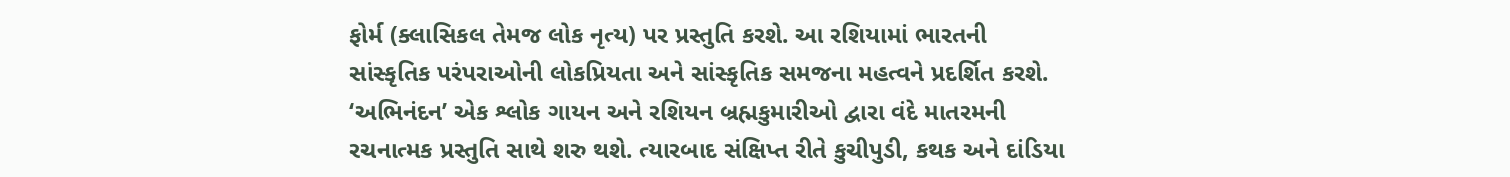ફોર્મ (ક્લાસિકલ તેમજ લોક નૃત્ય) પર પ્રસ્તુતિ કરશે. આ રશિયામાં ભારતની સાંસ્કૃતિક પરંપરાઓની લોકપ્રિયતા અને સાંસ્કૃતિક સમજના મહત્વને પ્રદર્શિત કરશે. ‘અભિનંદન’ એક શ્લોક ગાયન અને રશિયન બ્રહ્મકુમારીઓ દ્વારા વંદે માતરમની રચનાત્મક પ્રસ્તુતિ સાથે શરુ થશે. ત્યારબાદ સંક્ષિપ્ત રીતે કુચીપુડી, કથક અને દાંડિયા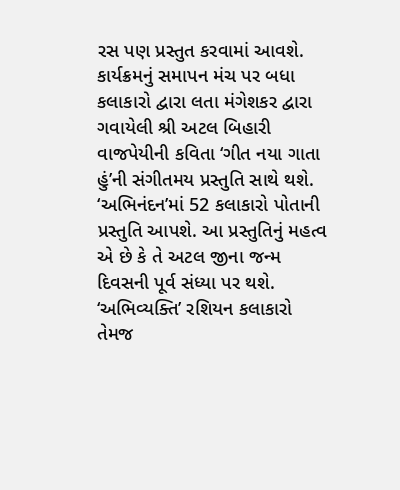રસ પણ પ્રસ્તુત કરવામાં આવશે. કાર્યક્રમનું સમાપન મંચ પર બધા કલાકારો દ્વારા લતા મંગેશકર દ્વારા ગવાયેલી શ્રી અટલ બિહારી વાજપેયીની કવિતા ‘ગીત નયા ગાતા હું’ની સંગીતમય પ્રસ્તુતિ સાથે થશે. ‘અભિનંદન’માં 52 કલાકારો પોતાની પ્રસ્તુતિ આપશે. આ પ્રસ્તુતિનું મહત્વ એ છે કે તે અટલ જીના જન્મ દિવસની પૂર્વ સંધ્યા પર થશે.
‘અભિવ્યક્તિ’ રશિયન કલાકારો તેમજ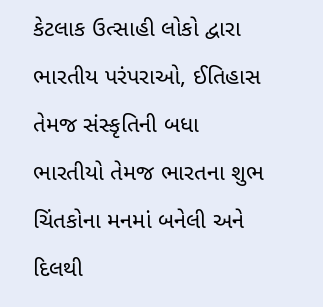કેટલાક ઉત્સાહી લોકો દ્વારા ભારતીય પરંપરાઓ, ઈતિહાસ તેમજ સંસ્કૃતિની બધા ભારતીયો તેમજ ભારતના શુભ ચિંતકોના મનમાં બનેલી અને દિલથી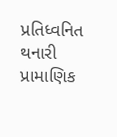પ્રતિધ્વનિત થનારી પ્રામાણિક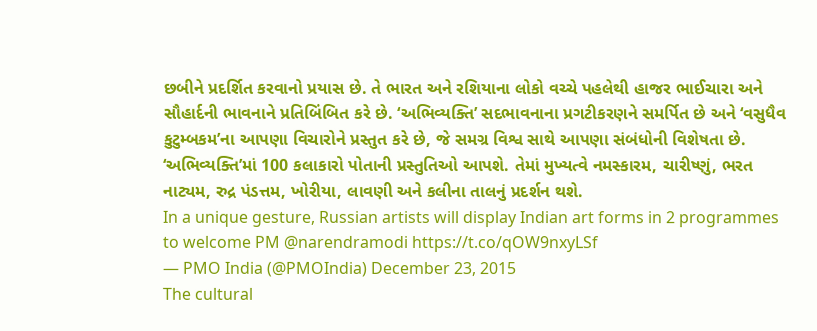છબીને પ્રદર્શિત કરવાનો પ્રયાસ છે. તે ભારત અને રશિયાના લોકો વચ્ચે પહલેથી હાજર ભાઈચારા અને સૌહાર્દની ભાવનાને પ્રતિબિંબિત કરે છે. ‘અભિવ્યક્તિ’ સદભાવનાના પ્રગટીકરણને સમર્પિત છે અને ‘વસુધૈવ કુટુમ્બકમ’ના આપણા વિચારોને પ્રસ્તુત કરે છે, જે સમગ્ર વિશ્વ સાથે આપણા સંબંધોની વિશેષતા છે. ‘અભિવ્યક્તિ’માં 100 કલાકારો પોતાની પ્રસ્તુતિઓ આપશે. તેમાં મુખ્યત્વે નમસ્કારમ, ચારીષ્ણું, ભરત નાટ્યમ, રુદ્ર પંડત્તમ, ખોરીયા, લાવણી અને કલીના તાલનું પ્રદર્શન થશે.
In a unique gesture, Russian artists will display Indian art forms in 2 programmes to welcome PM @narendramodi https://t.co/qOW9nxyLSf
— PMO India (@PMOIndia) December 23, 2015
The cultural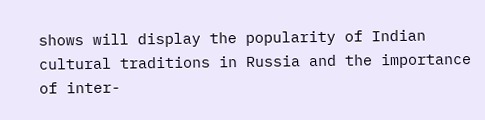shows will display the popularity of Indian cultural traditions in Russia and the importance of inter-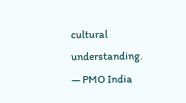cultural understanding.
— PMO India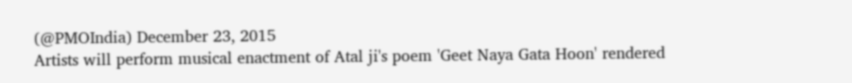(@PMOIndia) December 23, 2015
Artists will perform musical enactment of Atal ji's poem 'Geet Naya Gata Hoon' rendered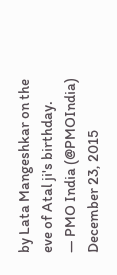by Lata Mangeshkar on the eve of Atal ji's birthday.
— PMO India (@PMOIndia) December 23, 2015